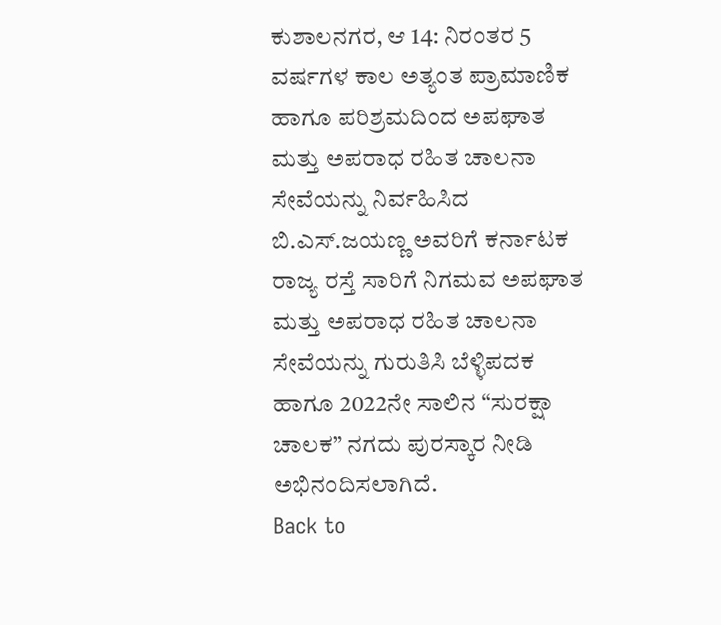ಕುಶಾಲನಗರ, ಆ 14: ನಿರಂತರ 5 ವರ್ಷಗಳ ಕಾಲ ಅತ್ಯಂತ ಪ್ರಾಮಾಣಿಕ ಹಾಗೂ ಪರಿಶ್ರಮದಿಂದ ಅಪಘಾತ ಮತ್ತು ಅಪರಾಧ ರಹಿತ ಚಾಲನಾ ಸೇವೆಯನ್ನು ನಿರ್ವಹಿಸಿದ ಬಿ.ಎಸ್.ಜಯಣ್ಣ ಅವರಿಗೆ ಕರ್ನಾಟಕ ರಾಜ್ಯ ರಸ್ತೆ ಸಾರಿಗೆ ನಿಗಮವ ಅಪಘಾತ ಮತ್ತು ಅಪರಾಧ ರಹಿತ ಚಾಲನಾ ಸೇವೆಯನ್ನು ಗುರುತಿಸಿ ಬೆಳ್ಳಿಪದಕ ಹಾಗೂ 2022ನೇ ಸಾಲಿನ “ಸುರಕ್ಷಾ ಚಾಲಕ” ನಗದು ಪುರಸ್ಕಾರ ನೀಡಿ ಅಭಿನಂದಿಸಲಾಗಿದೆ.
Back to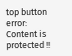top button
error: Content is protected !!